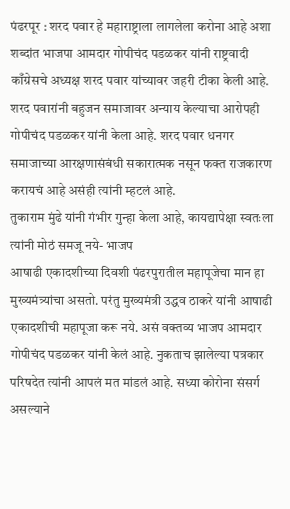पंढरपूर : शरद पवार हे महाराष्ट्राला लागलेला करोना आहे अशा शब्दांत भाजपा आमदार गोपीचंद पडळकर यांनी राष्ट्रवादी काँग्रेसचे अध्यक्ष शरद पवार यांच्यावर जहरी टीका केली आहे. शरद पवारांनी बहुजन समाजावर अन्याय केल्याचा आरोपही गोपीचंद पडळकर यांनी केला आहे. शरद पवार धनगर समाजाच्या आरक्षणासंबंधी सकारात्मक नसून फक्त राजकारण करायचं आहे असंही त्यांनी म्हटलं आहे.
तुकाराम मुंढे यांनी गंभीर गुन्हा केला आहे, कायद्यापेक्षा स्वतःला त्यांनी मोठं समजू नये- भाजप
आषाढी एकादशीच्या दिवशी पंढरपुरातील महापूजेचा मान हा मुख्यमंत्र्यांचा असतो. परंतु मुख्यमंत्री उद्धव ठाकरे यांनी आषाढी एकादशीची महापूजा करू नये. असं वक्तव्य भाजप आमदार गोपीचंद पडळकर यांनी केलं आहे. नुकताच झालेल्या पत्रकार परिषदेत त्यांनी आपलं मत मांडलं आहे. सध्या कोरोना संसर्ग असल्याने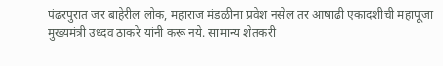पंढरपुरात जर बाहेरील लोक, महाराज मंडळीना प्रवेश नसेल तर आषाढी एकादशीची महापूजा मुख्यमंत्री उध्दव ठाकरे यांनी करू नये. सामान्य शेतकरी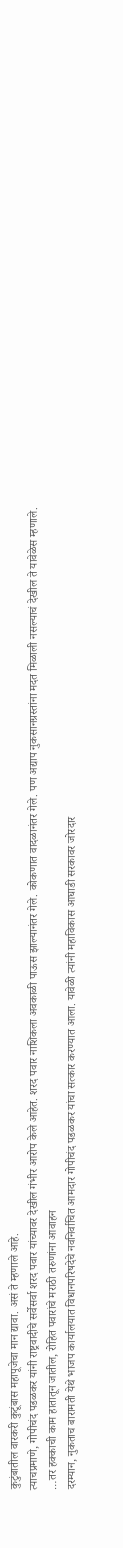कुटुंबातील वारकरी कुटूंबास महापूजेचा मान द्यावा. असं ते म्हणाले आहे.
त्याचप्रमाणे, गोपीचंद पडळकर यांनी राष्ट्रवादीचे सर्वेसर्वा शरद पवार यांच्यावर देखील गंभीर आरोप केले आहेत. शरद पवार नाशिकला अवकाळी पाऊस झाल्यानंतर गेले. कोकणात वादळानंतर गेले. पण अद्याप नुकसानग्रस्तांना मदत मिळाली नसल्याचं देखील ते यावेळेस म्हणाले.
…तर हक्काची काम हातातून जातील, रोहित पवारांचे मराठी तरुणांना आवाहन
दरम्यान, नुकताच बारामती येथे भाजप कार्यालयात विधानपरिषदेचे नवनिर्वाचित आमदार गोपीचंद पडळकर यांचा सत्कार करण्यात आला. यावेळी त्यांनी महाविकास आघाडी सरकावर जोरदार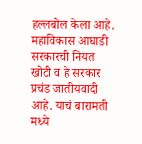हल्लबोल केला आहे. महाविकास आघाडी सरकारची नियत खोटी व हे सरकार प्रचंड जातीयवादी आहे. याचं बारामती मध्ये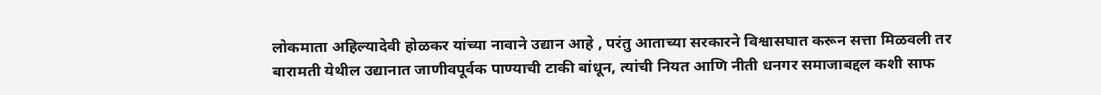लोकमाता अहिल्यादेवी होळकर यांच्या नावाने उद्यान आहे , परंतु आताच्या सरकारने विश्वासघात करून सत्ता मिळवली तर बारामती येथील उद्यानात जाणीवपूर्वक पाण्याची टाकी बांधून, त्यांची नियत आणि नीती धनगर समाजाबद्दल कशी साफ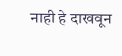नाही हे दाखवून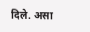दिले. असा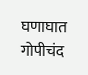घणाघात गोपीचंद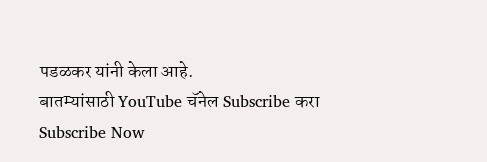पडळकर यांनी केला आहे.
बातम्यांसाठी YouTube चॅनेल Subscribe करा
Subscribe Now